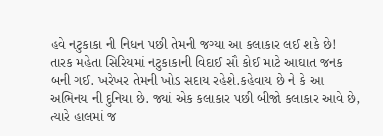હવે નટુકાકા ની નિધન પછી તેમની જગ્યા આ કલાકાર લઈ શકે છે!
તારક મહેતા સિરિયમાં નટુકાકાની વિદાઈ સૌ કોઈ માટે આઘાત જનક બની ગઈ. ખરેખર તેમની ખોડ સદાય રહેશે.કહેવાય છે ને કે આ અભિનય ની દુનિયા છે. જ્યાં એક કલાકાર પછી બીજો કલાકાર આવે છે, ત્યારે હાલમાં જ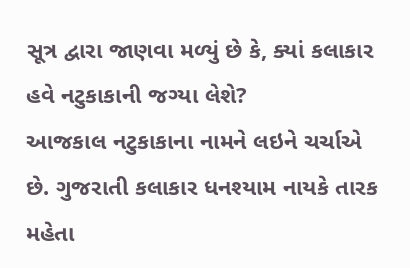સૂત્ર દ્વારા જાણવા મળ્યું છે કે, ક્યાં કલાકાર હવે નટુકાકાની જગ્યા લેશે?
આજકાલ નટુકાકાના નામને લઇને ચર્ચાએ છે. ગુજરાતી કલાકાર ધનશ્યામ નાયકે તારક મહેતા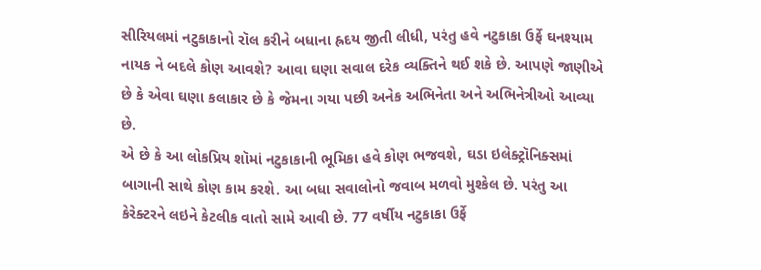સીરિયલમાં નટુકાકાનો રૉલ કરીને બધાના હ્રદય જીતી લીધી, પરંતુ હવે નટુકાકા ઉર્ફે ઘનશ્યામ નાયક ને બદલે કોણ આવશે? આવા ઘણા સવાલ દરેક વ્યક્તિને થઈ શકે છે. આપણે જાણીએ છે કે એવા ઘણા કલાકાર છે કે જેમના ગયા પછી અનેક અભિનેતા અને અભિનેત્રીઓ આવ્યા છે.
એ છે કે આ લોકપ્રિય શૉમાં નટુકાકાની ભૂમિકા હવે કોણ ભજવશે, ઘડા ઇલેક્ટ્રૉનિક્સમાં બાગાની સાથે કોણ કામ કરશે. આ બધા સવાલોનો જવાબ મળવો મુશ્કેલ છે. પરંતુ આ કેરેક્ટરને લઇને કેટલીક વાતો સામે આવી છે. 77 વર્ષીય નટુકાકા ઉર્ફે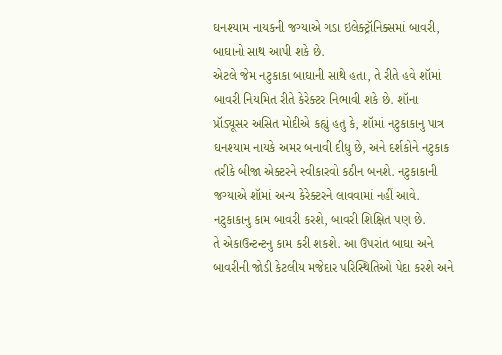ઘનશ્યામ નાયકની જગ્યાએ ગડા ઇલેક્ટ્રૉનિક્સમાં બાવરી, બાઘાનો સાથ આપી શકે છે.
એટલે જેમ નટુકાકા બાઘાની સાથે હતા, તે રીતે હવે શૉમાં બાવરી નિયમિત રીતે કેરેક્ટર નિભાવી શકે છે. શૉના પ્રૉડ્યૂસર અસિત મોદીએ કહ્યું હતુ કે, શૉમાં નટુકાકાનુ પાત્ર ઘનશ્યામ નાયકે અમર બનાવી દીધુ છે, અને દર્શકોને નટુકાક તરીકે બીજા એક્ટરને સ્વીકારવો કઠીન બનશે. નટુકાકાની જગ્યાએ શૉમાં અન્ય કેરેક્ટરને લાવવામાં નહીં આવે. નટુકાકાનુ કામ બાવરી કરશે, બાવરી શિક્ષિત પણ છે.
તે એકાઉન્ટન્ટનુ કામ કરી શકશે. આ ઉપરાંત બાઘા અને બાવરીની જોડી કેટલીય મજેદાર પરિસ્થિતિઓ પેદા કરશે અને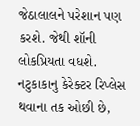જેઠાલાલને પરેશાન પણ કરશે. જેથી શૉની લોકપ્રિયતા વધશે. નટુકાકાનુ કેરેક્ટર રિપ્લેસ થવાના તક ઓછી છે,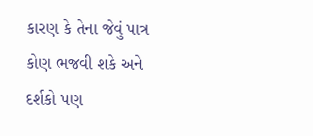કારણ કે તેના જેવું પાત્ર કોણ ભજવી શકે અને દર્શકો પણ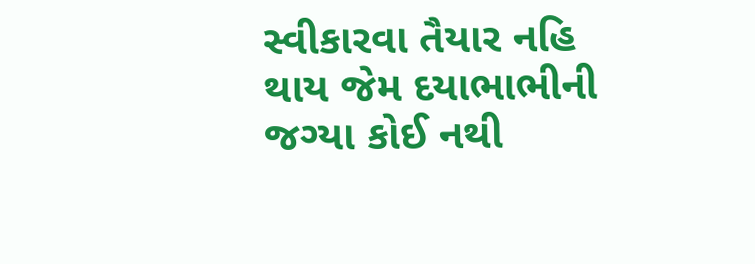સ્વીકારવા તૈયાર નહિ થાય જેમ દયાભાભીની જગ્યા કોઈ નથી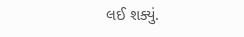લઈ શક્યું.